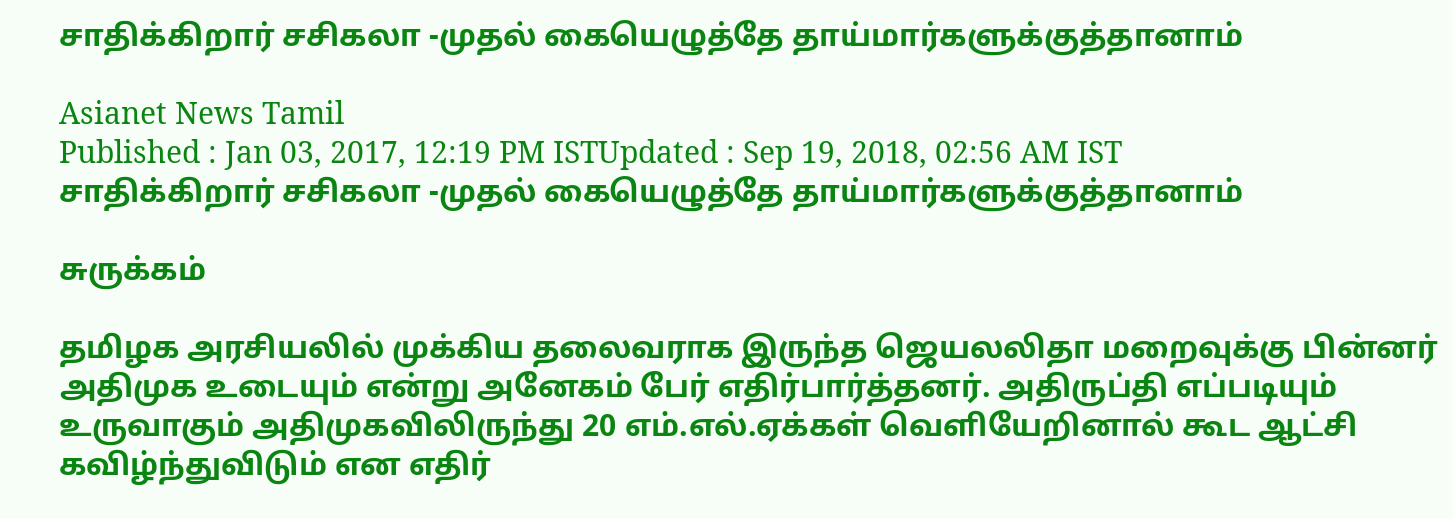சாதிக்கிறார் சசிகலா -முதல் கையெழுத்தே தாய்மார்களுக்குத்தானாம்

Asianet News Tamil
Published : Jan 03, 2017, 12:19 PM ISTUpdated : Sep 19, 2018, 02:56 AM IST
சாதிக்கிறார் சசிகலா -முதல் கையெழுத்தே தாய்மார்களுக்குத்தானாம்

சுருக்கம்

தமிழக அரசியலில் முக்கிய தலைவராக இருந்த ஜெயலலிதா மறைவுக்கு பின்னர் அதிமுக உடையும் என்று அனேகம் பேர் எதிர்பார்த்தனர். அதிருப்தி எப்படியும் உருவாகும் அதிமுகவிலிருந்து 20 எம்.எல்.ஏக்கள் வெளியேறினால் கூட ஆட்சி கவிழ்ந்துவிடும் என எதிர்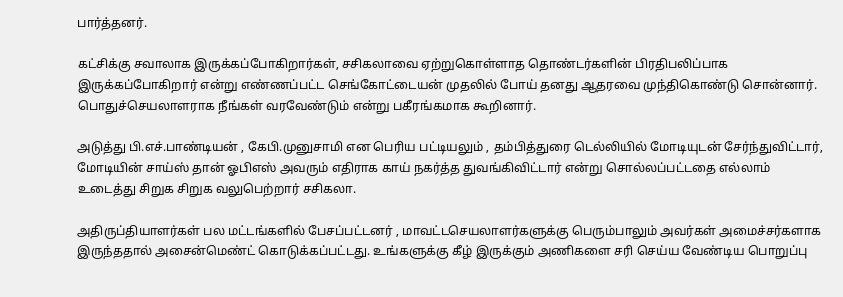பார்த்தனர்.

கட்சிக்கு சவாலாக இருக்கப்போகிறார்கள், சசிகலாவை ஏற்றுகொள்ளாத தொண்டர்களின் பிரதிபலிப்பாக இருக்கப்போகிறார் என்று எண்ணப்பட்ட செங்கோட்டையன் முதலில் போய் தனது ஆதரவை முந்திகொண்டு சொன்னார். பொதுச்செயலாளராக நீங்கள் வரவேண்டும் என்று பகீரங்கமாக கூறினார்.

அடுத்து பி.எச்.பாண்டியன் , கேபி.முனுசாமி என பெரிய பட்டியலும் , தம்பித்துரை டெல்லியில் மோடியுடன் சேர்ந்துவிட்டார், மோடியின் சாய்ஸ் தான் ஓபிஎஸ் அவரும் எதிராக காய் நகர்த்த துவங்கிவிட்டார் என்று சொல்லப்பட்டதை எல்லாம் உடைத்து சிறுக சிறுக வலுபெற்றார் சசிகலா.

அதிருப்தியாளர்கள் பல மட்டங்களில் பேசப்பட்டனர் , மாவட்டசெயலாளர்களுக்கு பெரும்பாலும் அவர்கள் அமைச்சர்களாக இருந்ததால் அசைன்மெண்ட் கொடுக்கப்பட்டது. உங்களுக்கு கீழ் இருக்கும் அணிகளை சரி செய்ய வேண்டிய பொறுப்பு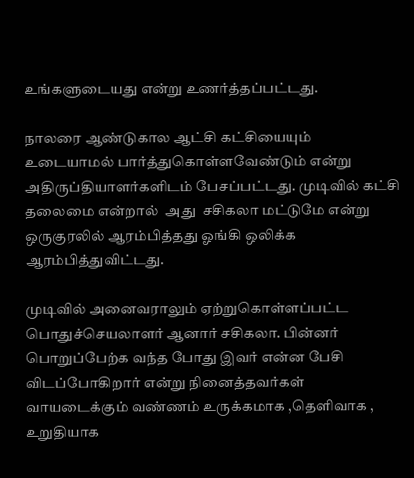உங்களுடையது என்று உணர்த்தப்பட்டது.

நாலரை ஆண்டுகால ஆட்சி கட்சியையும் உடையாமல் பார்த்துகொள்ளவேண்டும் என்று அதிருப்தியாளர்களிடம் பேசப்பட்டது. முடிவில் கட்சி தலைமை என்றால்  அது  சசிகலா மட்டுமே என்று ஒருகுரலில் ஆரம்பித்தது ஓங்கி ஒலிக்க ஆரம்பித்துவிட்டது.

முடிவில் அனைவராலும் ஏற்றுகொள்ளப்பட்ட பொதுச்செயலாளர் ஆனார் சசிகலா. பின்னர் பொறுப்பேற்க வந்த போது இவர் என்ன பேசி விடப்போகிறார் என்று நினைத்தவர்கள் வாயடைக்கும் வண்ணம் உருக்கமாக ,தெளிவாக , உறுதியாக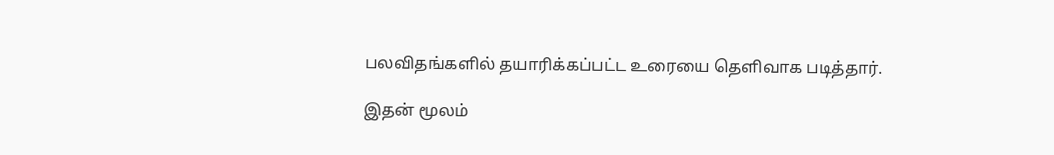பலவிதங்களில் தயாரிக்கப்பட்ட உரையை தெளிவாக படித்தார்.

இதன் மூலம்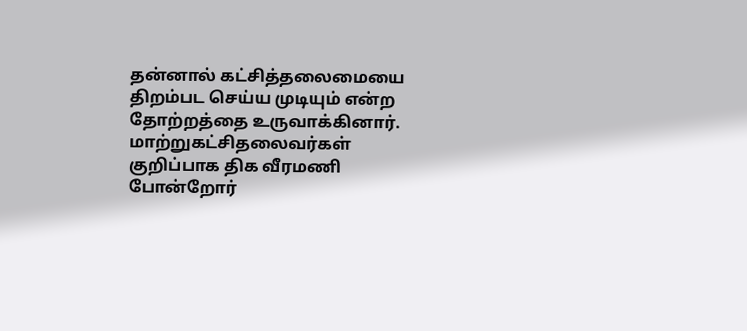தன்னால் கட்சித்தலைமையை திறம்பட செய்ய முடியும் என்ற தோற்றத்தை உருவாக்கினார். மாற்றுகட்சிதலைவர்கள் குறிப்பாக திக வீரமணி போன்றோர்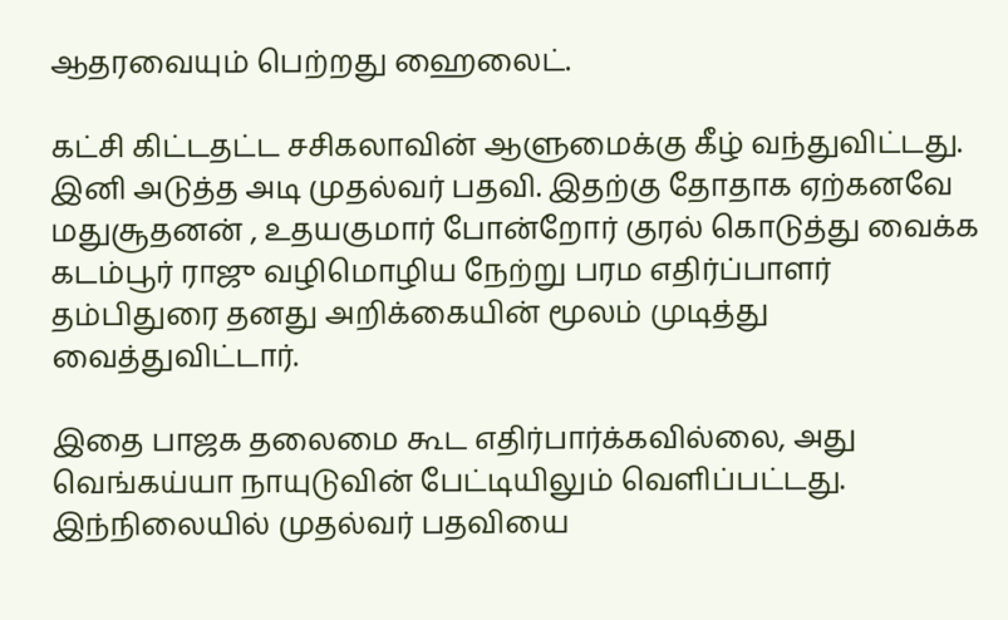ஆதரவையும் பெற்றது ஹைலைட்.

கட்சி கிட்டதட்ட சசிகலாவின் ஆளுமைக்கு கீழ் வந்துவிட்டது. இனி அடுத்த அடி முதல்வர் பதவி. இதற்கு தோதாக ஏற்கனவே மதுசூதனன் , உதயகுமார் போன்றோர் குரல் கொடுத்து வைக்க கடம்பூர் ராஜு வழிமொழிய நேற்று பரம எதிர்ப்பாளர் தம்பிதுரை தனது அறிக்கையின் மூலம் முடித்து வைத்துவிட்டார்.

இதை பாஜக தலைமை கூட எதிர்பார்க்கவில்லை, அது வெங்கய்யா நாயுடுவின் பேட்டியிலும் வெளிப்பட்டது. இந்நிலையில் முதல்வர் பதவியை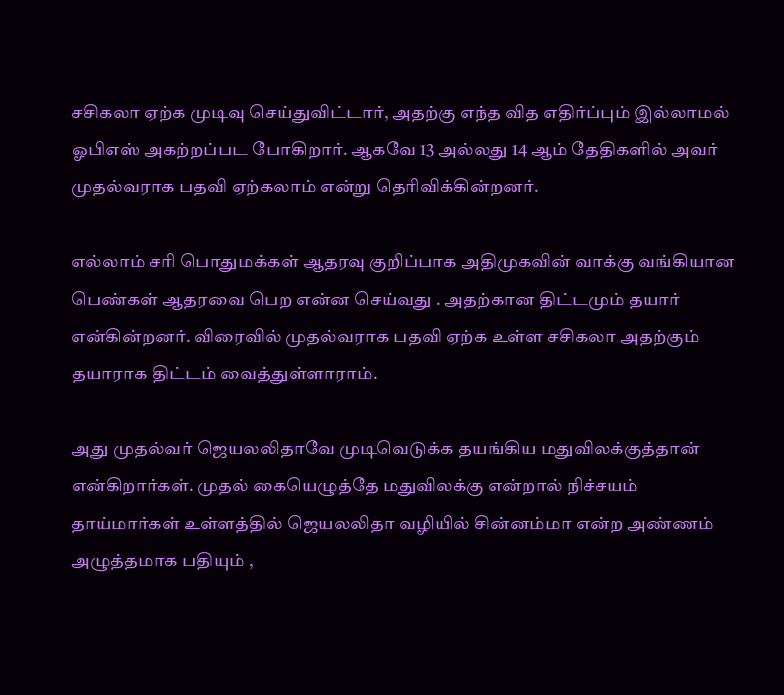சசிகலா ஏற்க முடிவு செய்துவிட்டார், அதற்கு எந்த வித எதிர்ப்பும் இல்லாமல் ஓபிஎஸ் அகற்றப்பட போகிறார். ஆகவே 13 அல்லது 14 ஆம் தேதிகளில் அவர் முதல்வராக பதவி ஏற்கலாம் என்று தெரிவிக்கின்றனர்.

எல்லாம் சரி பொதுமக்கள் ஆதரவு குறிப்பாக அதிமுகவின் வாக்கு வங்கியான பெண்கள் ஆதரவை பெற என்ன செய்வது . அதற்கான திட்டமும் தயார் என்கின்றனர். விரைவில் முதல்வராக பதவி ஏற்க உள்ள சசிகலா அதற்கும் தயாராக திட்டம் வைத்துள்ளாராம்.

அது முதல்வர் ஜெயலலிதாவே முடிவெடுக்க தயங்கிய மதுவிலக்குத்தான் என்கிறார்கள். முதல் கையெழுத்தே மதுவிலக்கு என்றால் நிச்சயம் தாய்மார்கள் உள்ளத்தில் ஜெயலலிதா வழியில் சின்னம்மா என்ற அண்ணம் அழுத்தமாக பதியும் ,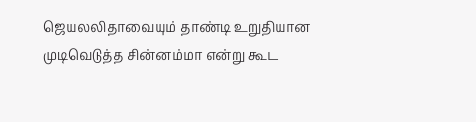ஜெயலலிதாவையும் தாண்டி உறுதியான முடிவெடுத்த சின்னம்மா என்று கூட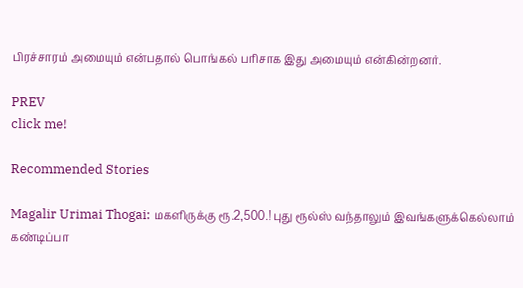பிரச்சாரம் அமையும் என்பதால் பொங்கல் பரிசாக இது அமையும் என்கின்றனர்.

PREV
click me!

Recommended Stories

Magalir Urimai Thogai: மகளிருக்கு ரூ.2,500.! புது ரூல்ஸ் வந்தாலும் இவங்களுக்கெல்லாம் கண்டிப்பா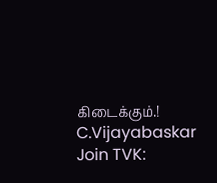கிடைக்கும்.!
C.Vijayabaskar Join TVK: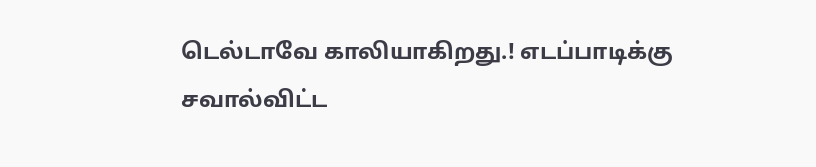டெல்டாவே காலியாகிறது.! எடப்பாடிக்கு சவால்விட்ட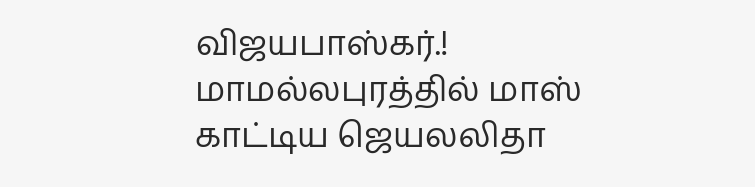விஜயபாஸ்கர்.! மாமல்லபுரத்தில் மாஸ் காட்டிய ஜெயலலிதா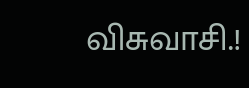விசுவாசி.!